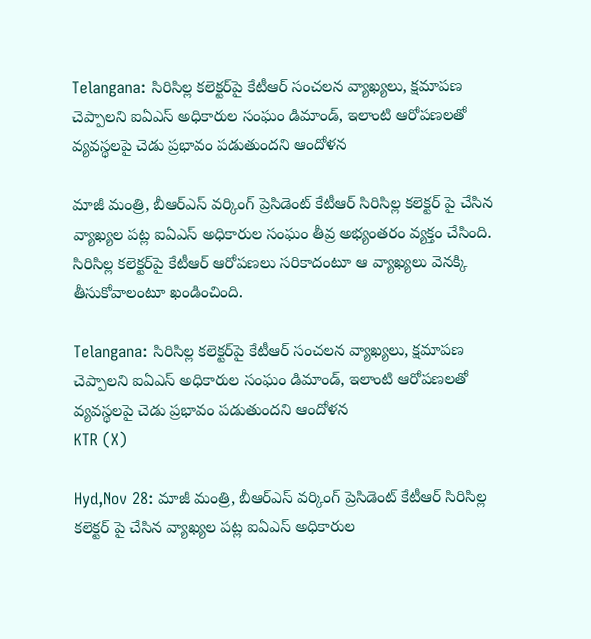Telangana: సిరిసిల్ల కలెక్టర్‌పై కేటీఆర్ సంచలన వ్యాఖ్యలు, క్షమాపణ చెప్పాలని ఐఏఎస్‌ అధికారుల సంఘం డిమాండ్, ఇలాంటి ఆరోపణలతో వ్యవస్థలపై చెడు ప్రభావం పడుతుందని ఆందోళన

మాజీ మంత్రి, బీఆర్‌ఎస్‌ వర్కింగ్‌ ప్రెసిడెంట్‌ కేటీఆర్‌ సిరిసిల్ల కలెక్టర్ పై చేసిన వ్యాఖ్యల పట్ల ఐఏఎస్‌ అధికారుల సంఘం తీవ్ర అభ్యంతరం వ్యక్తం చేసింది. సిరిసిల్ల కలెక్టర్‌పై కేటీఆర్‌ ఆరోపణలు సరికాదంటూ ఆ వ్యాఖ్యలు వెనక్కి తీసుకోవాలంటూ ఖండించింది.

Telangana: సిరిసిల్ల కలెక్టర్‌పై కేటీఆర్ సంచలన వ్యాఖ్యలు, క్షమాపణ చెప్పాలని ఐఏఎస్‌ అధికారుల సంఘం డిమాండ్, ఇలాంటి ఆరోపణలతో వ్యవస్థలపై చెడు ప్రభావం పడుతుందని ఆందోళన
KTR (X)

Hyd,Nov 28: మాజీ మంత్రి, బీఆర్‌ఎస్‌ వర్కింగ్‌ ప్రెసిడెంట్‌ కేటీఆర్‌ సిరిసిల్ల కలెక్టర్ పై చేసిన వ్యాఖ్యల పట్ల ఐఏఎస్‌ అధికారుల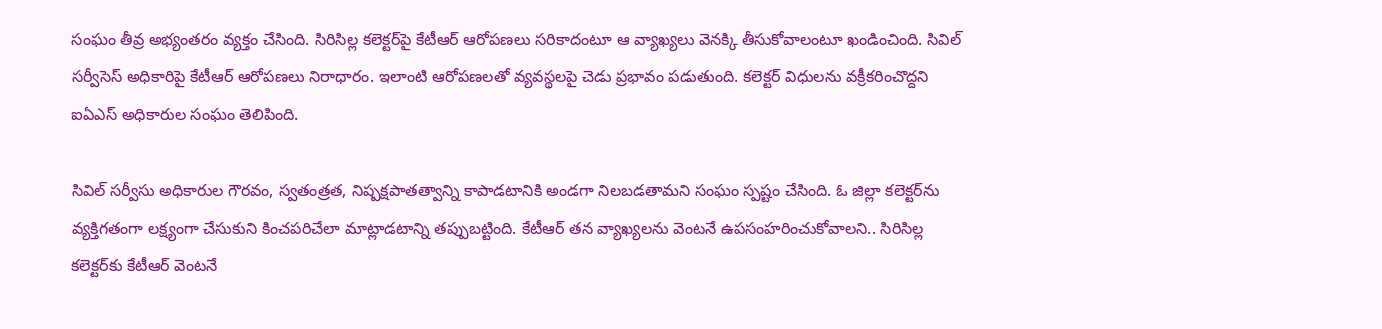సంఘం తీవ్ర అభ్యంతరం వ్యక్తం చేసింది. సిరిసిల్ల కలెక్టర్‌పై కేటీఆర్‌ ఆరోపణలు సరికాదంటూ ఆ వ్యాఖ్యలు వెనక్కి తీసుకోవాలంటూ ఖండించింది. సివిల్‌ సర్వీసెస్‌ అధికారిపై కేటీఆర్‌ ఆరోపణలు నిరాధారం. ఇలాంటి ఆరోపణలతో వ్యవస్థలపై చెడు ప్రభావం పడుతుంది. కలెక్టర్‌ విధులను వక్రీకరించొద్దని ఐఏఎస్‌ అధికారుల సంఘం తెలిపింది.

సివిల్ సర్వీసు అధికారుల గౌరవం, స్వతంత్రత, నిష్పక్షపాతత్వాన్ని కాపాడటానికి అండగా నిలబడతామని సంఘం స్పష్టం చేసింది. ఓ జిల్లా కలెక్టర్‌ను వ్యక్తిగతంగా లక్ష్యంగా చేసుకుని కించపరిచేలా మాట్లాడటాన్ని తప్పుబట్టింది. కేటీఆర్ తన వ్యాఖ్యలను వెంటనే ఉపసంహరించుకోవాలని.. సిరిసిల్ల కలెక్టర్‌కు కేటీఆర్ వెంటనే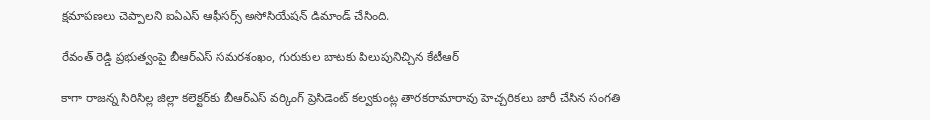క్షమాపణలు చెప్పాలని ఐఏఎస్ ఆఫీసర్స్ అసోసియేషన్ డిమాండ్ చేసింది.

రేవంత్ రెడ్డి ప్ర‌భుత్వంపై బీఆర్ఎస్ స‌మ‌ర‌శంఖం, గురుకుల బాట‌కు పిలుపునిచ్చిన కేటీఆర్

కాగా రాజన్న సిరిసిల్ల జిల్లా కలెక్టర్‌కు బీఆర్‌ఎస్‌ వర్కింగ్‌ ప్రెసిడెంట్‌ కల్వకుంట్ల తారకరామారావు హెచ్చరికలు జారీ చేసిన సంగతి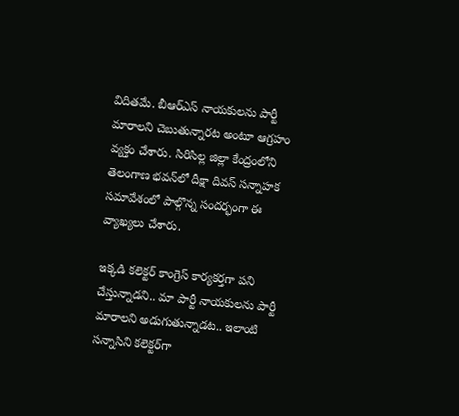విదితమే. బీఆర్‌ఎస్‌ నాయకులను పార్టీ మారాలని చెబుతున్నారట అంటూ ఆగ్రహం వ్యక్తం చేశారు. సిరిసిల్ల జిల్లా కేంద్రంలోని తెలంగాణ భవన్‌లో దీక్షా దివస్‌ సన్నాహక సమావేశంలో పాల్గొన్న సందర్భంగా ఈ వ్యాఖ్యలు చేశారు.

ఇక్కడి కలెక్టర్ కాంగ్రెస్ కార్యకర్తగా పని చేస్తున్నాడని.. మా పార్టీ నాయకులను పార్టీ మారాలని అడుగుతున్నాడట.. ఇలాంటి సన్నాసిని కలెక్టర్‌గా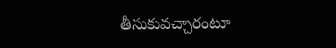తీసుకువచ్చారంటూ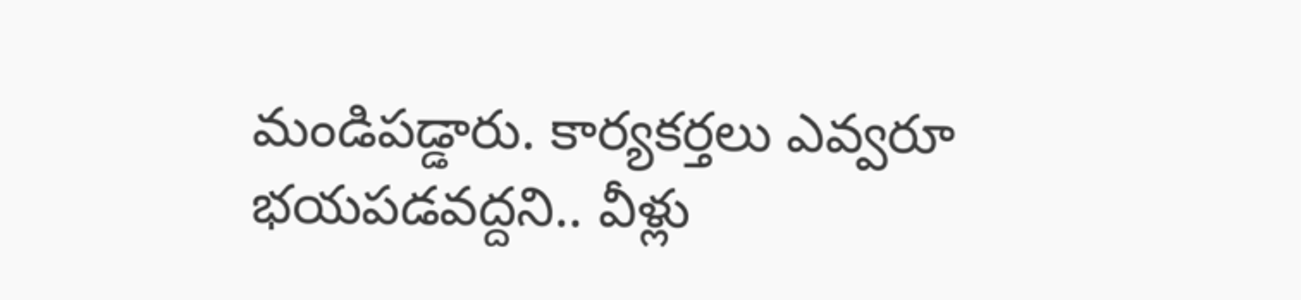మండిపడ్డారు. కార్యకర్తలు ఎవ్వరూ భయపడవద్దని.. వీళ్లు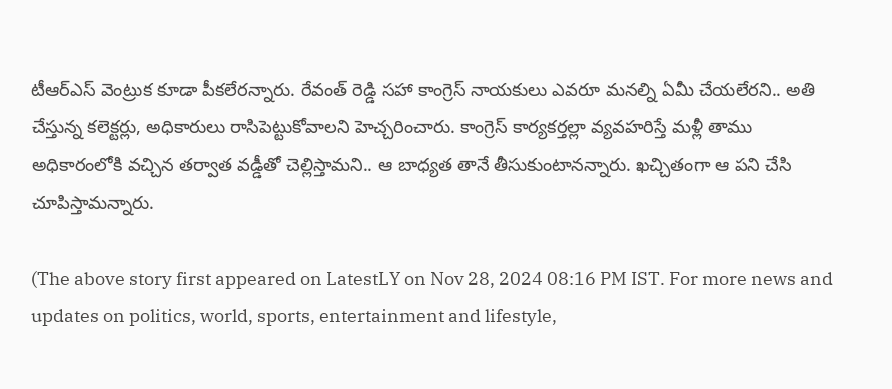టీఆర్ఎస్ వెంట్రుక కూడా పీకలేరన్నారు. రేవంత్ రెడ్డి సహా కాంగ్రెస్ నాయకులు ఎవరూ మనల్ని ఏమీ చేయలేరని.. అతి చేస్తున్న కలెక్టర్లు, అధికారులు రాసిపెట్టుకోవాలని హెచ్చరించారు. కాంగ్రెస్ కార్యకర్తల్లా వ్యవహరిస్తే మళ్లీ తాము అధికారంలోకి వచ్చిన తర్వాత వడ్డీతో చెల్లిస్తామని.. ఆ బాధ్యత తానే తీసుకుంటానన్నారు. ఖచ్చితంగా ఆ పని చేసి చూపిస్తామన్నారు.

(The above story first appeared on LatestLY on Nov 28, 2024 08:16 PM IST. For more news and updates on politics, world, sports, entertainment and lifestyle,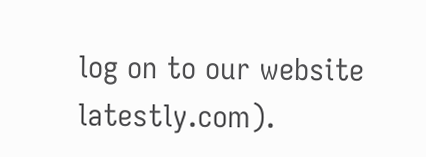log on to our website latestly.com).